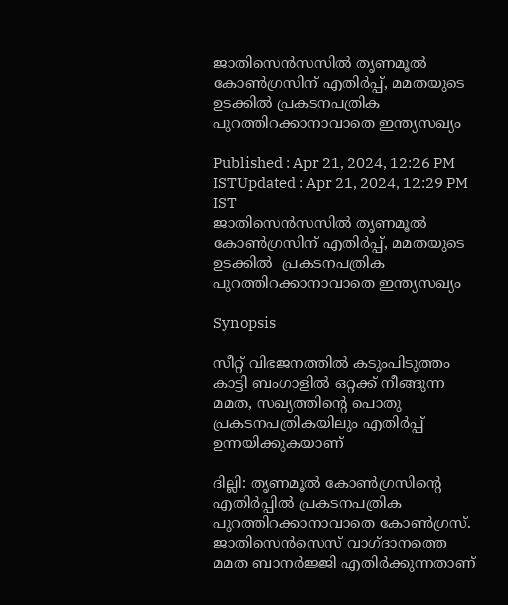ജാതിസെന്‍സസില്‍ തൃണമൂല്‍ കോൺഗ്രസിന് എതിര്‍പ്പ്, മമതയുടെ ഉടക്കില്‍ പ്രകടനപത്രിക പുറത്തിറക്കാനാവാതെ ഇന്ത്യസഖ്യം

Published : Apr 21, 2024, 12:26 PM ISTUpdated : Apr 21, 2024, 12:29 PM IST
ജാതിസെന്‍സസില്‍ തൃണമൂല്‍ കോൺഗ്രസിന് എതിര്‍പ്പ്, മമതയുടെ ഉടക്കില്‍  പ്രകടനപത്രിക പുറത്തിറക്കാനാവാതെ ഇന്ത്യസഖ്യം

Synopsis

സീറ്റ് വിഭജനത്തില്‍ കടുംപിടുത്തം കാട്ടി ബംഗാളില്‍ ഒറ്റക്ക് നീങ്ങുന്ന മമത, സഖ്യത്തിന്‍റെ പൊതു പ്രകടനപത്രികയിലും എതിര്‍പ്പ് ഉന്നയിക്കുകയാണ്

ദില്ലി: തൃണമൂല്‍ കോൺഗ്രസിന്‍റെ എതിര്‍പ്പില്‍ പ്രകടനപത്രിക പുറത്തിറക്കാനാവാതെ കോണ്‍ഗ്രസ്. ജാതിസെന്‍സെസ് വാഗ്ദാനത്തെ മമത ബാനര്‍ജ്ജി എതിര്‍ക്കുന്നതാണ്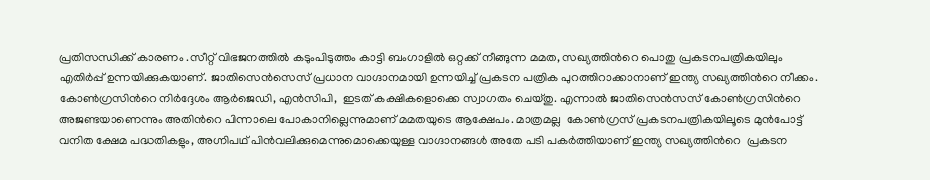പ്രതിസന്ധിക്ക് കാരണം .സീറ്റ് വിഭജനത്തില്‍ കടുംപിടുത്തം കാട്ടി ബംഗാളില്‍ ഒറ്റക്ക് നീങ്ങുന്ന മമത, സഖ്യത്തിന്‍റെ പൊതു പ്രകടനപത്രികയിലും എതിര്‍പ്പ് ഉന്നയിക്കുകയാണ്. ജാതിസെന്‍സെസ് പ്രധാന വാഗ്ദാനമായി ഉന്നയിച്ച് പ്രകടന പത്രിക പുറത്തിറാക്കാനാണ് ഇന്ത്യ സഖ്യത്തിന്‍റെ നീക്കം. കോണ്‍ഗ്രസിന്‍റെ നിര്‍ദ്ദേശം ആര്‍ജെ‍ഡി, എന്‍സിപി,  ഇടത് കക്ഷികളൊക്കെ സ്വാഗതം ചെയ്തു. എന്നാല്‍ ജാതിസെന്‍സസ് കോണ്‍ഗ്രസിന്‍റെ അജണ്ടയാണെന്നും അതിന്‍റെ പിന്നാലെ പോകാനില്ലെന്നുമാണ് മമതയുടെ ആക്ഷേപം. മാത്രമല്ല  കോണ്‍ഗ്രസ് പ്രകടനപത്രികയിലൂടെ മുന്‍പോട്ട് വനിത ക്ഷേമ പദ്ധതികളും, അഗ്നിപഥ് പിന്‍വലിക്കുമെന്നുമൊക്കെയുള്ള വാഗ്ദാനങ്ങള്‍ അതേ പടി പകര്‍ത്തിയാണ് ഇന്ത്യ സഖ്യത്തിന്‍റെ  പ്രകടന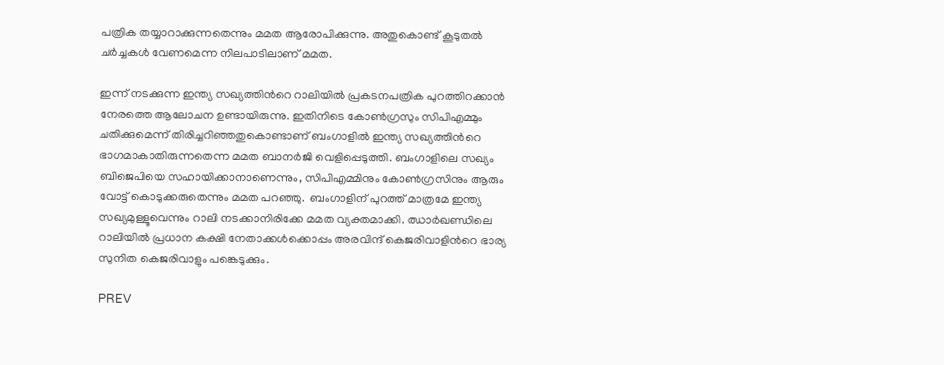പത്രിക തയ്യാറാക്കുന്നതെന്നും മമത ആരോപിക്കുന്നു. അതുകൊണ്ട് കൂടുതല്‍ ചര്‍ച്ചകള്‍ വേണമെന്ന നിലപാടിലാണ് മമത.

ഇന്ന് നടക്കുന്ന ഇന്ത്യ സഖ്യത്തിന്‍റെ റാലിയില്‍ പ്രകടനപത്രിക പുറത്തിറക്കാന്‍ നേരത്തെ ആലോചന ഉണ്ടായിരുന്നു. ഇതിനിടെ കോണ്‍ഗ്രസും സിപിഎമ്മും ചതിക്കുമെന്ന് തിരിച്ചറിഞ്ഞതുകൊണ്ടാണ് ബംഗാളില്‍ ഇന്ത്യ സഖ്യത്തിന്‍റെ ഭാഗമാകാതിരുന്നതെന്ന മമത ബാനര്‍ജി വെളിപ്പെടുത്തി. ബംഗാളിലെ സഖ്യം ബിജെപിയെ സഹായിക്കാനാണെന്നും, സിപിഎമ്മിനും കോണ്‍ഗ്രസിനും ആരും വോട്ട് കൊടുക്കരുതെന്നും മമത പറഞ്ഞു.  ബംഗാളിന് പുറത്ത് മാത്രമേ ഇന്ത്യ സഖ്യമുള്ളൂവെന്നും റാലി നടക്കാനിരിക്കേ മമത വ്യക്തമാക്കി. ഝാര്‍ഖണ്ഡിലെ  റാലിയില്‍ പ്രധാന കക്ഷി നേതാക്കള്‍ക്കൊപ്പം അരവിന്ദ് കെജരിവാളിന്‍റെ ഭാര്യ സുനിത കെജരിവാളും പങ്കെടുക്കും.

PREV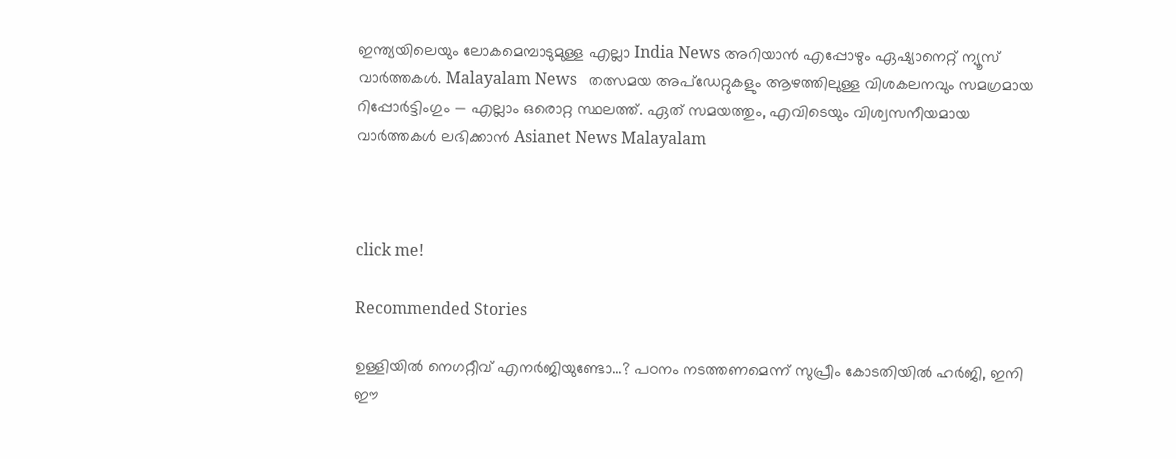ഇന്ത്യയിലെയും ലോകമെമ്പാടുമുള്ള എല്ലാ India News അറിയാൻ എപ്പോഴും ഏഷ്യാനെറ്റ് ന്യൂസ് വാർത്തകൾ. Malayalam News   തത്സമയ അപ്‌ഡേറ്റുകളും ആഴത്തിലുള്ള വിശകലനവും സമഗ്രമായ റിപ്പോർട്ടിംഗും — എല്ലാം ഒരൊറ്റ സ്ഥലത്ത്. ഏത് സമയത്തും, എവിടെയും വിശ്വസനീയമായ വാർത്തകൾ ലഭിക്കാൻ Asianet News Malayalam



click me!

Recommended Stories

ഉള്ളിയിൽ നെഗറ്റീവ് എനർജിയുണ്ടോ...? പഠനം നടത്തണമെന്ന് സുപ്രീം കോടതിയിൽ ഹർജി, ഇനി ഈ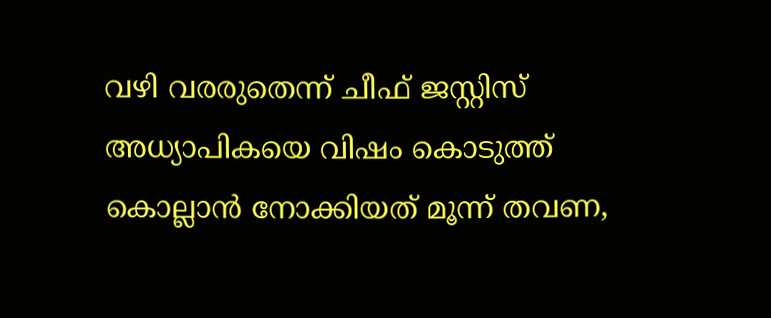വഴി വരരുതെന്ന് ചീഫ് ജസ്റ്റിസ്
അധ്യാപികയെ വിഷം കൊടുത്ത് കൊല്ലാൻ നോക്കിയത് മൂന്ന് തവണ,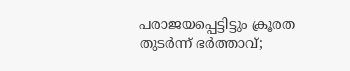പരാജയപ്പെട്ടിട്ടും ക്രൂരത തുടർന്ന് ഭർത്താവ്;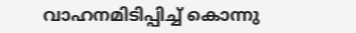വാഹനമിടിപ്പിച്ച് കൊന്നു